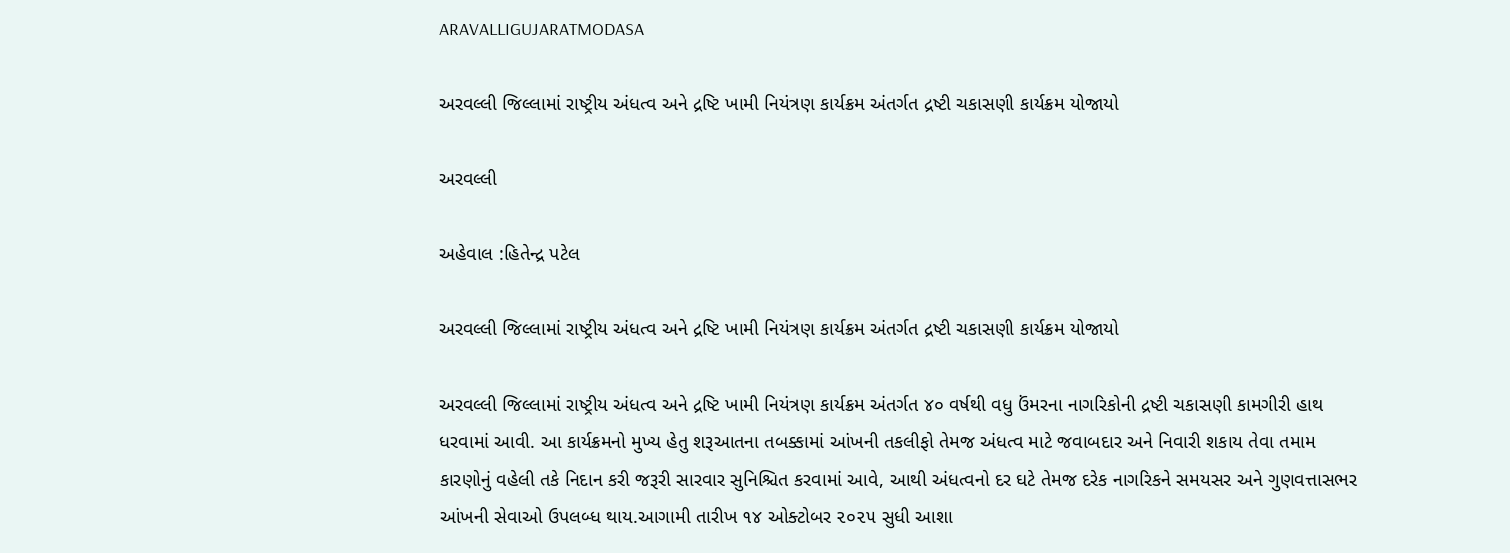ARAVALLIGUJARATMODASA

અરવલ્લી જિલ્લામાં રાષ્ટ્રીય અંધત્વ અને દ્રષ્ટિ ખામી નિયંત્રણ કાર્યક્રમ અંતર્ગત દ્રષ્ટી ચકાસણી કાર્યક્રમ યોજાયો

અરવલ્લી

અહેવાલ :હિતેન્દ્ર પટેલ

અરવલ્લી જિલ્લામાં રાષ્ટ્રીય અંધત્વ અને દ્રષ્ટિ ખામી નિયંત્રણ કાર્યક્રમ અંતર્ગત દ્રષ્ટી ચકાસણી કાર્યક્રમ યોજાયો

અરવલ્લી જિલ્લામાં રાષ્ટ્રીય અંધત્વ અને દ્રષ્ટિ ખામી નિયંત્રણ કાર્યક્રમ અંતર્ગત ૪૦ વર્ષથી વધુ ઉંમરના નાગરિકોની દ્રષ્ટી ચકાસણી કામગીરી હાથ ધરવામાં આવી. આ કાર્યક્રમનો મુખ્ય હેતુ શરૂઆતના તબક્કામાં આંખની તકલીફો તેમજ અંધત્વ માટે જવાબદાર અને નિવારી શકાય તેવા તમામ કારણોનું વહેલી તકે નિદાન કરી જરૂરી સારવાર સુનિશ્ચિત કરવામાં આવે, આથી અંધત્વનો દર ઘટે તેમજ દરેક નાગરિકને સમયસર અને ગુણવત્તાસભર આંખની સેવાઓ ઉપલબ્ધ થાય.આગામી તારીખ ૧૪ ઓક્ટોબર ૨૦૨૫ સુધી આશા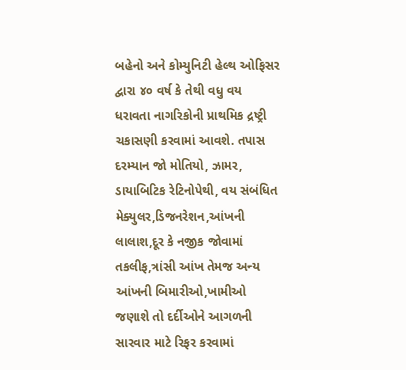બહેનો અને કોમ્યુનિટી હેલ્થ ઓફિસર દ્વારા ૪૦ વર્ષ કે તેથી વધુ વય ધરાવતા નાગરિકોની પ્રાથમિક દ્રષ્ટ્રી ચકાસણી કરવામાં આવશે. તપાસ દરમ્યાન જો મોતિયો, ઝામર, ડાયાબિટિક રેટિનોપેથી, વય સંબંધિત મેક્યુલર,ડિજનરેશન,આંખની લાલાશ,દૂર કે નજીક જોવામાં તકલીફ,ત્રાંસી આંખ તેમજ અન્ય આંખની બિમારીઓ,ખામીઓ જણાશે તો દર્દીઓને આગળની સારવાર માટે રિફર કરવામાં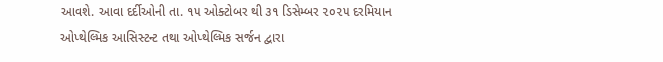આવશે. આવા દર્દીઓની તા. ૧૫ ઓક્ટોબર થી ૩૧ ડિસેમ્બર ૨૦૨૫ દરમિયાન ઓપ્થેલ્મિક આસિસ્ટન્ટ તથા ઓપ્થેલ્મિક સર્જન દ્વારા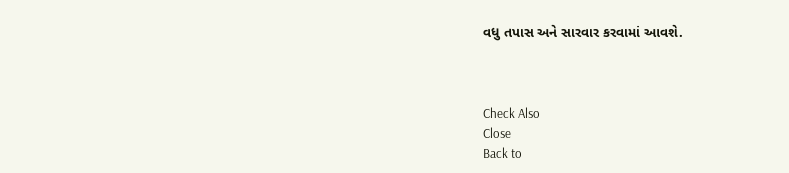વધુ તપાસ અને સારવાર કરવામાં આવશે.



Check Also
Close
Back to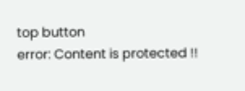top button
error: Content is protected !!